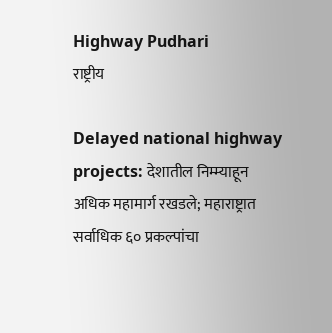Highway Pudhari
राष्ट्रीय

Delayed national highway projects: देशातील निम्म्याहून अधिक महामार्ग रखडले; महाराष्ट्रात सर्वाधिक ६० प्रकल्पांचा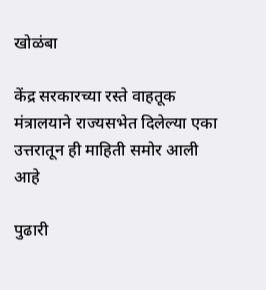खोळंबा

केंद्र सरकारच्या रस्ते वाहतूक मंत्रालयाने राज्यसभेत दिलेल्या एका उत्तरातून ही माहिती समोर आली आहे

पुढारी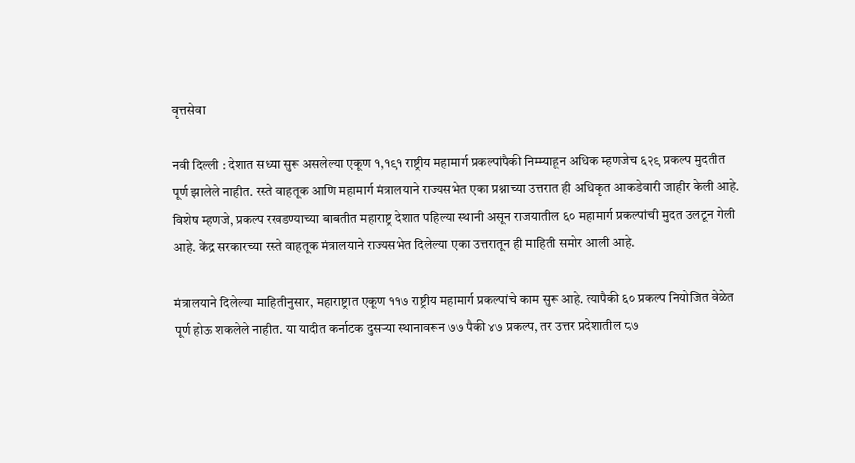वृत्तसेवा

नवी दिल्ली : देशात सध्या सुरू असलेल्या एकूण १,१९१ राष्ट्रीय महामार्ग प्रकल्पांपैकी निम्म्याहून अधिक म्हणजेच ६२९ प्रकल्प मुदतीत पूर्ण झालेले नाहीत. रस्ते वाहतूक आणि महामार्ग मंत्रालयाने राज्यसभेत एका प्रश्नाच्या उत्तरात ही अधिकृत आकडेवारी जाहीर केली आहे. विशेष म्हणजे, प्रकल्प रखडण्याच्या बाबतीत महाराष्ट्र देशात पहिल्या स्थानी असून राजयातील ६० महामार्ग प्रकल्पांची मुदत उलटून गेली आहे. केंद्र सरकारच्या रस्ते वाहतूक मंत्रालयाने राज्यसभेत दिलेल्या एका उत्तरातून ही माहिती समोर आली आहे.

मंत्रालयाने दिलेल्या माहितीनुसार, महाराष्ट्रात एकूण ११७ राष्ट्रीय महामार्ग प्रकल्पांचे काम सुरू आहे. त्यापैकी ६० प्रकल्प नियोजित वेळेत पूर्ण होऊ शकलेले नाहीत. या यादीत कर्नाटक दुसऱ्या स्थानावरून ७७ पैकी ४७ प्रकल्प, तर उत्तर प्रदेशातील ८७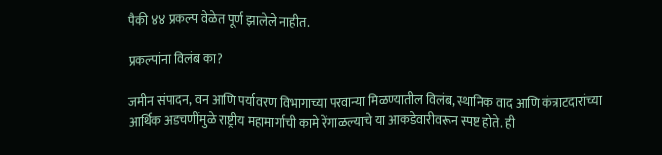पैकी ४४ प्रकल्प वेळेत पूर्ण झालेले नाहीत.

प्रकल्पांना विलंब का?

जमीन संपादन, वन आणि पर्यावरण विभागाच्या परवान्या मिळण्यातील विलंब, स्थानिक वाद आणि कंत्राटदारांच्या आर्थिक अडचणींमुळे राष्ट्रीय महामार्गाची कामे रेंगाळल्याचे या आकडेवारीवरून स्पष्ट होते. ही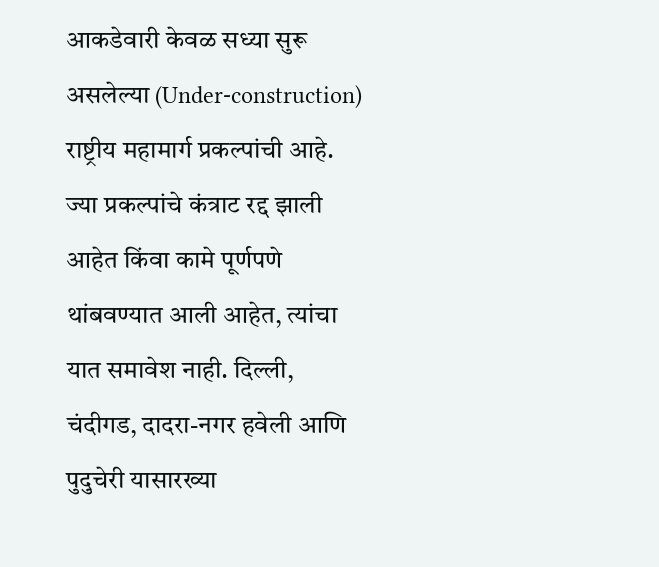आकडेवारी केवळ सध्या सुरू असलेल्या (Under-construction) राष्ट्रीय महामार्ग प्रकल्पांची आहे. ज्या प्रकल्पांचे कंत्राट रद्द झाली आहेत किंवा कामे पूर्णपणे थांबवण्यात आली आहेत, त्यांचा यात समावेश नाही. दिल्ली, चंदीगड, दादरा-नगर हवेली आणि पुदुचेरी यासारख्या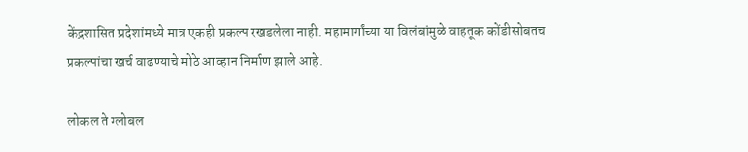केंद्रशासित प्रदेशांमध्ये मात्र एकही प्रकल्प रखडलेला नाही. महामार्गांच्या या विलंबांमुळे वाहतूक कोंडीसोबतच प्रकल्पांचा खर्च वाढण्याचे मोठे आव्हान निर्माण झाले आहे.

लोकल ते ग्लोबल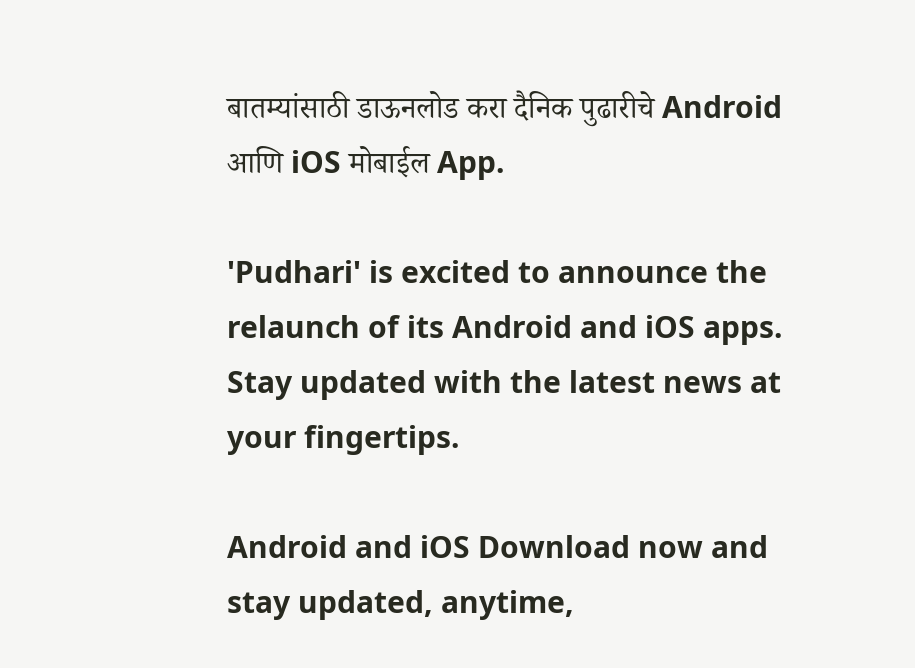बातम्यांसाठी डाऊनलोड करा दैनिक पुढारीचे Android आणि iOS मोबाईल App.

'Pudhari' is excited to announce the relaunch of its Android and iOS apps. Stay updated with the latest news at your fingertips.

Android and iOS Download now and stay updated, anytime,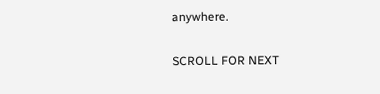anywhere.

SCROLL FOR NEXT